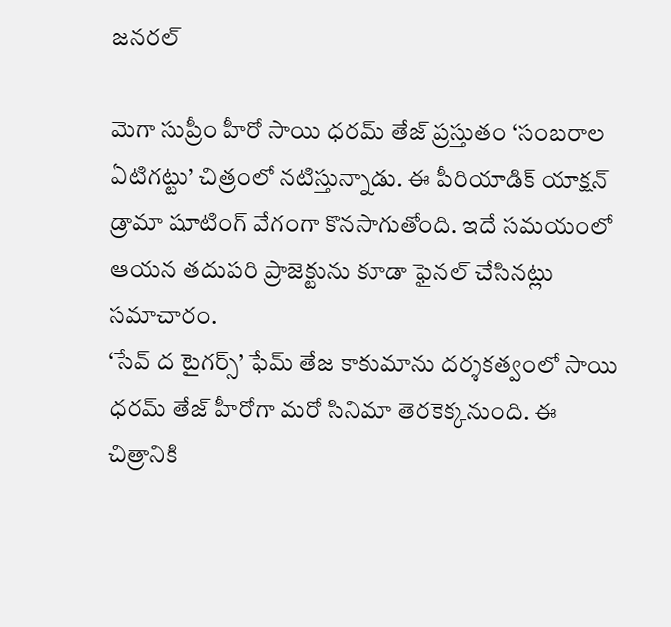జనరల్

మెగా సుప్రీం హీరో సాయి ధరమ్ తేజ్ ప్రస్తుతం ‘సంబరాల ఏటిగట్టు’ చిత్రంలో నటిస్తున్నాడు. ఈ పీరియాడిక్ యాక్షన్ డ్రామా షూటింగ్ వేగంగా కొనసాగుతోంది. ఇదే సమయంలో ఆయన తదుపరి ప్రాజెక్టును కూడా ఫైనల్ చేసినట్లు సమాచారం.
‘సేవ్ ద టైగర్స్’ ఫేమ్ తేజ కాకుమాను దర్శకత్వంలో సాయి ధరమ్ తేజ్ హీరోగా మరో సినిమా తెరకెక్కనుంది. ఈ చిత్రానికి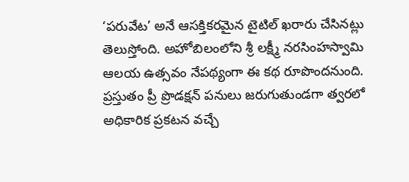‘పరువేట’ అనే ఆసక్తికరమైన టైటిల్ ఖరారు చేసినట్లు తెలుస్తోంది. అహోబిలంలోని శ్రీ లక్ష్మీ నరసింహస్వామి ఆలయ ఉత్సవం నేపథ్యంగా ఈ కథ రూపొందనుంది. ప్రస్తుతం ప్రీ ప్రొడక్షన్ పనులు జరుగుతుండగా త్వరలో అధికారిక ప్రకటన వచ్చే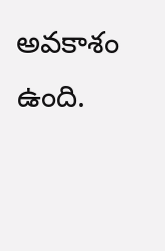అవకాశం ఉంది.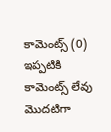కామెంట్స్ (0)
ఇప్పటికి కామెంట్స్ లేవు
మొదటిగా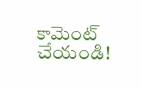కామెంట్ చేయండి!